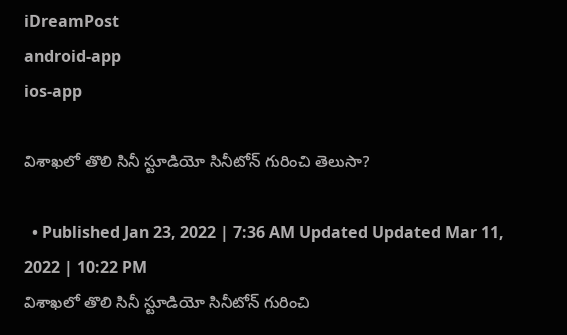iDreamPost
android-app
ios-app

విశాఖలో తొలి సినీ స్టూడియో సినీటోన్ గురించి తెలుసా?

  • Published Jan 23, 2022 | 7:36 AM Updated Updated Mar 11, 2022 | 10:22 PM
విశాఖలో తొలి సినీ స్టూడియో సినీటోన్ గురించి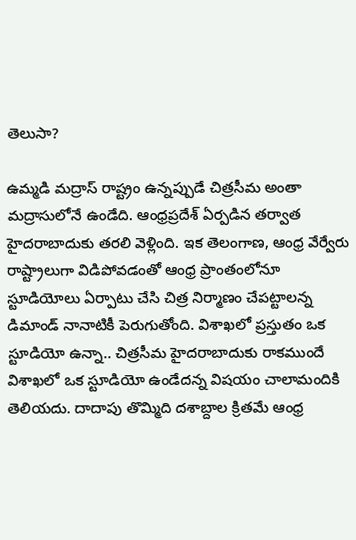తెలుసా?

ఉమ్మడి మద్రాస్ రాష్ట్రం ఉన్నప్పుడే చిత్రసీమ అంతా మద్రాసులోనే ఉండేది. ఆంధ్రప్రదేశ్ ఏర్పడిన తర్వాత హైదరాబాదుకు తరలి వెళ్లింది. ఇక తెలంగాణ, ఆంధ్ర వేర్వేరు రాష్ట్రాలుగా విడిపోవడంతో ఆంధ్ర ప్రాంతంలోనూ స్టూడియోలు ఏర్పాటు చేసి చిత్ర నిర్మాణం చేపట్టాలన్న డిమాండ్ నానాటికీ పెరుగుతోంది. విశాఖలో ప్రస్తుతం ఒక స్టూడియో ఉన్నా.. చిత్రసీమ హైదరాబాదుకు రాకముందే విశాఖలో ఒక స్టూడియో ఉండేదన్న విషయం చాలామందికి తెలియదు. దాదాపు తొమ్మిది దశాబ్దాల క్రితమే ఆంధ్ర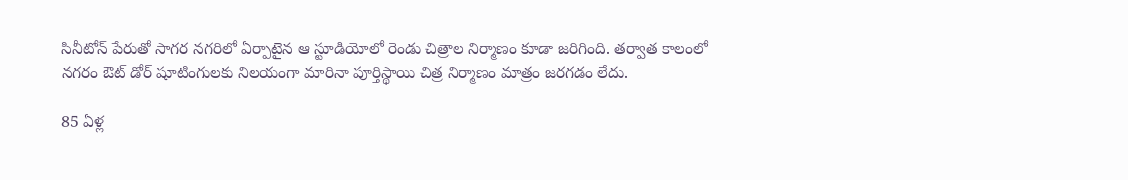సినీటోన్ పేరుతో సాగర నగరిలో ఏర్పాటైన ఆ స్టూడియోలో రెండు చిత్రాల నిర్మాణం కూడా జరిగింది. తర్వాత కాలంలో నగరం ఔట్ డోర్ షూటింగులకు నిలయంగా మారినా పూర్తిస్థాయి చిత్ర నిర్మాణం మాత్రం జరగడం లేదు.

85 ఏళ్ల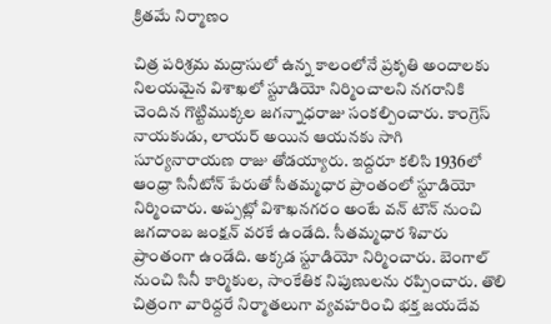క్రితమే నిర్మాణం

చిత్ర పరిశ్రమ మద్రాసులో ఉన్న కాలంలోనే ప్రకృతి అందాలకు నిలయమైన విశాఖలో స్టూడియో నిర్మించాలని నగరానికి చెందిన గొట్టిముక్కల జగన్నాధరాజు సంకల్పించారు. కాంగ్రెస్ నాయకుడు, లాయర్ అయిన ఆయనకు సాగి సూర్యనారాయణ రాజు తోడయ్యారు. ఇద్దరూ కలిసి 1936లో ఆంధ్రా సినీటోన్ పేరుతో సీతమ్మధార ప్రాంతంలో స్టూడియో నిర్మించారు. అప్పట్లో విశాఖనగరం అంటే వన్ టౌన్ నుంచి జగదాంబ జంక్షన్ వరకే ఉండేది. సీతమ్మధార శివారు ప్రాంతంగా ఉండేది. అక్కడ స్టూడియో నిర్మించారు. బెంగాల్ నుంచి సినీ కార్మికుల, సాంకేతిక నిపుణులను రప్పించారు. తొలి చిత్రంగా వారిద్దరే నిర్మాతలుగా వ్యవహరించి భక్త జయదేవ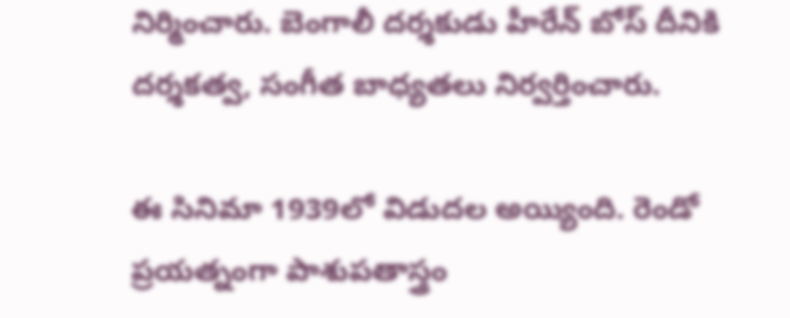నిర్మించారు. బెంగాలీ దర్శకుడు హీరేన్ బోస్ దీనికి దర్శకత్వ, సంగీత బాధ్యతలు నిర్వర్తించారు.

ఈ సినిమా 1939లో విడుదల అయ్యింది. రెండో ప్రయత్నంగా పాశుపతాస్త్రం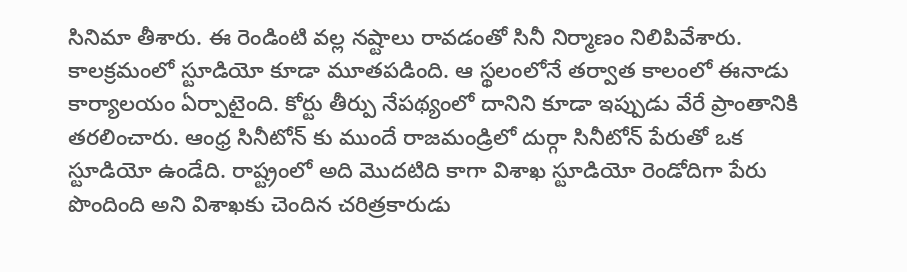సినిమా తీశారు. ఈ రెండింటి వల్ల నష్టాలు రావడంతో సినీ నిర్మాణం నిలిపివేశారు. కాలక్రమంలో స్టూడియో కూడా మూతపడింది. ఆ స్థలంలోనే తర్వాత కాలంలో ఈనాడు కార్యాలయం ఏర్పాటైంది. కోర్టు తీర్పు నేపథ్యంలో దానిని కూడా ఇప్పుడు వేరే ప్రాంతానికి తరలించారు. ఆంధ్ర సినీటోన్ కు ముందే రాజమండ్రిలో దుర్గా సినీటోన్ పేరుతో ఒక స్టూడియో ఉండేది. రాష్ట్రంలో అది మొదటిది కాగా విశాఖ స్టూడియో రెండోదిగా పేరు పొందింది అని విశాఖకు చెందిన చరిత్రకారుడు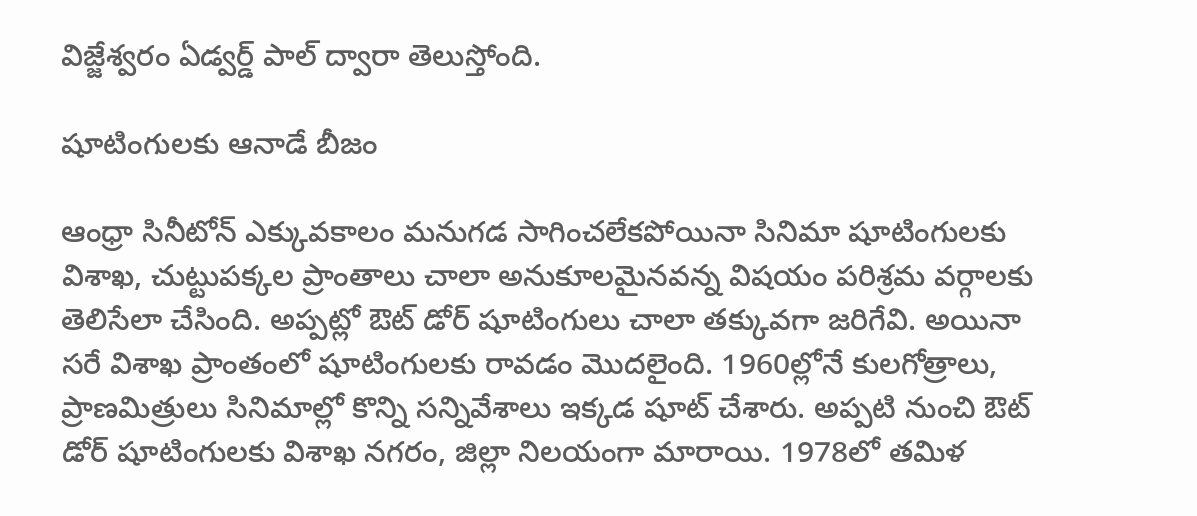విజ్జేశ్వరం ఏడ్వర్డ్ పాల్ ద్వారా తెలుస్తోంది.

షూటింగులకు ఆనాడే బీజం

ఆంధ్రా సినీటోన్ ఎక్కువకాలం మనుగడ సాగించలేకపోయినా సినిమా షూటింగులకు విశాఖ, చుట్టుపక్కల ప్రాంతాలు చాలా అనుకూలమైనవన్న విషయం పరిశ్రమ వర్గాలకు తెలిసేలా చేసింది. అప్పట్లో ఔట్ డోర్ షూటింగులు చాలా తక్కువగా జరిగేవి. అయినా సరే విశాఖ ప్రాంతంలో షూటింగులకు రావడం మొదలైంది. 1960ల్లోనే కులగోత్రాలు, ప్రాణమిత్రులు సినిమాల్లో కొన్ని సన్నివేశాలు ఇక్కడ షూట్ చేశారు. అప్పటి నుంచి ఔట్ డోర్ షూటింగులకు విశాఖ నగరం, జిల్లా నిలయంగా మారాయి. 1978లో తమిళ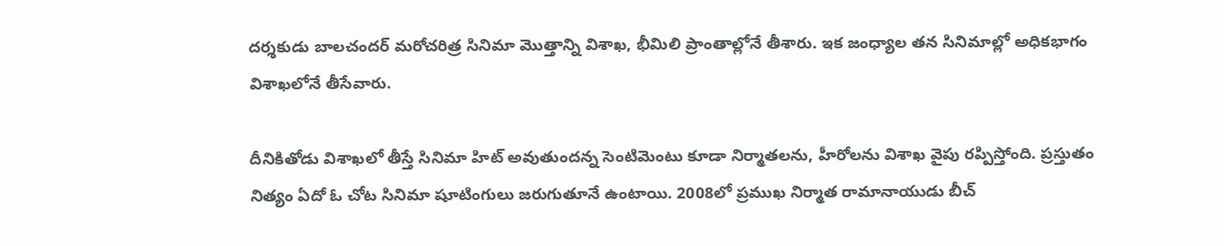దర్శకుడు బాలచందర్ మరోచరిత్ర సినిమా మొత్తాన్ని విశాఖ, భీమిలి ప్రాంతాల్లోనే తీశారు. ఇక జంధ్యాల తన సినిమాల్లో అధికభాగం విశాఖలోనే తీసేవారు.

దీనికితోడు విశాఖలో తీస్తే సినిమా హిట్ అవుతుందన్న సెంటిమెంటు కూడా నిర్మాతలను, హీరోలను విశాఖ వైపు రప్పిస్తోంది. ప్రస్తుతం నిత్యం ఏదో ఓ చోట సినిమా షూటింగులు జరుగుతూనే ఉంటాయి. 2008లో ప్రముఖ నిర్మాత రామానాయుడు బీచ్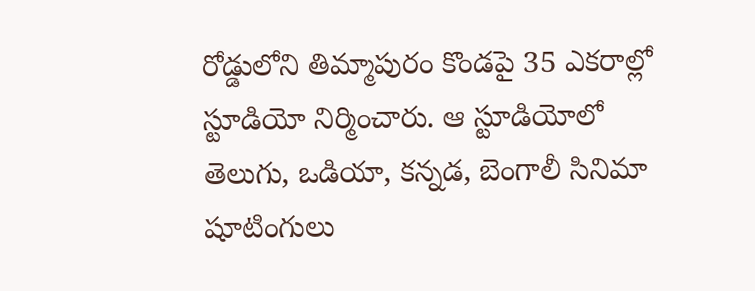రోడ్డులోని తిమ్మాపురం కొండపై 35 ఎకరాల్లో స్టూడియో నిర్మించారు. ఆ స్టూడియోలో తెలుగు, ఒడియా, కన్నడ, బెంగాలీ సినిమా షూటింగులు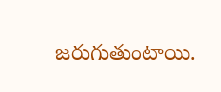జరుగుతుంటాయి.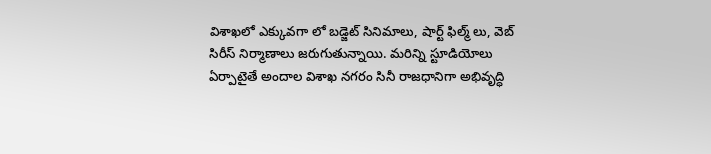విశాఖలో ఎక్కువగా లో బడ్జెట్ సినిమాలు, షార్ట్ ఫిల్మ్ లు, వెబ్ సిరీస్ నిర్మాణాలు జరుగుతున్నాయి. మరిన్ని స్టూడియోలు ఏర్పాటైతే అందాల విశాఖ నగరం సినీ రాజధానిగా అభివృద్ధి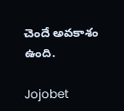చెందే అవకాశం ఉంది.

Jojobet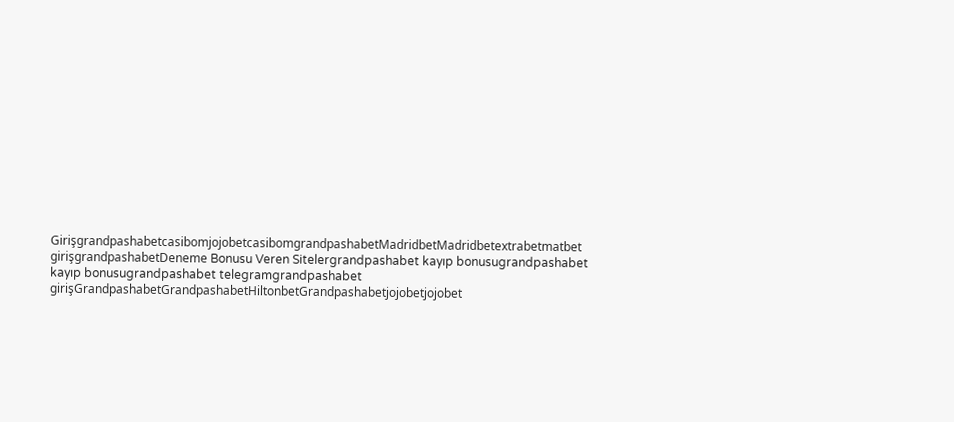GirişgrandpashabetcasibomjojobetcasibomgrandpashabetMadridbetMadridbetextrabetmatbet girişgrandpashabetDeneme Bonusu Veren Sitelergrandpashabet kayıp bonusugrandpashabet kayıp bonusugrandpashabet telegramgrandpashabet girişGrandpashabetGrandpashabetHiltonbetGrandpashabetjojobetjojobet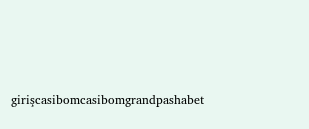girişcasibomcasibomgrandpashabet